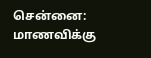சென்னை: மாணவிக்கு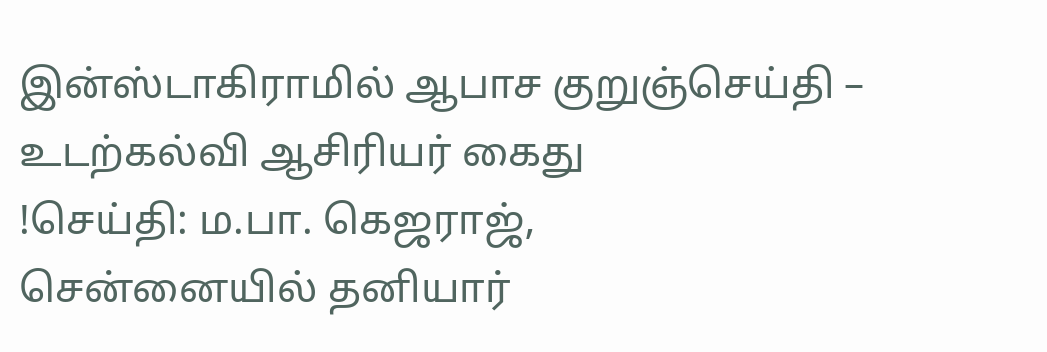இன்ஸ்டாகிராமில் ஆபாச குறுஞ்செய்தி – உடற்கல்வி ஆசிரியர் கைது
!செய்தி: ம.பா. கெஜராஜ்,
சென்னையில் தனியார்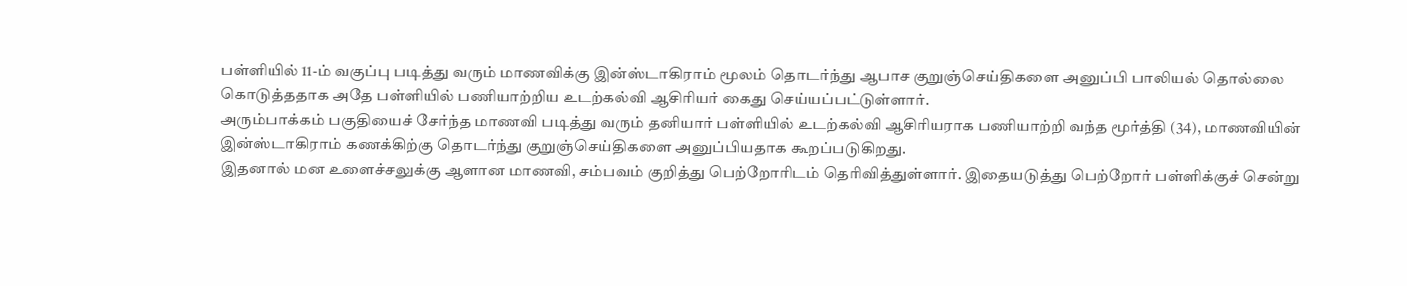பள்ளியில் 11-ம் வகுப்பு படித்து வரும் மாணவிக்கு இன்ஸ்டாகிராம் மூலம் தொடர்ந்து ஆபாச குறுஞ்செய்திகளை அனுப்பி பாலியல் தொல்லை கொடுத்ததாக அதே பள்ளியில் பணியாற்றிய உடற்கல்வி ஆசிரியர் கைது செய்யப்பட்டுள்ளார்.
அரும்பாக்கம் பகுதியைச் சேர்ந்த மாணவி படித்து வரும் தனியார் பள்ளியில் உடற்கல்வி ஆசிரியராக பணியாற்றி வந்த மூர்த்தி (34), மாணவியின் இன்ஸ்டாகிராம் கணக்கிற்கு தொடர்ந்து குறுஞ்செய்திகளை அனுப்பியதாக கூறப்படுகிறது.
இதனால் மன உளைச்சலுக்கு ஆளான மாணவி, சம்பவம் குறித்து பெற்றோரிடம் தெரிவித்துள்ளார். இதையடுத்து பெற்றோர் பள்ளிக்குச் சென்று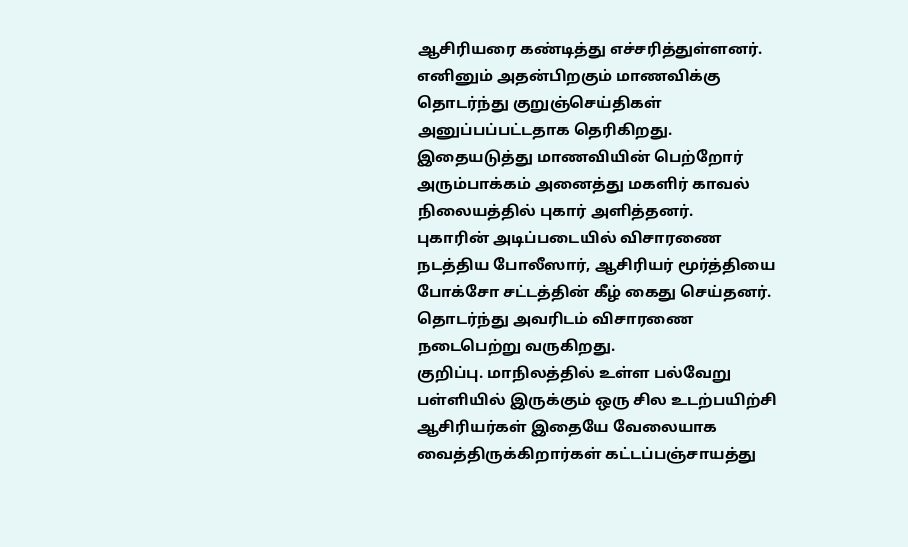ஆசிரியரை கண்டித்து எச்சரித்துள்ளனர்.
எனினும் அதன்பிறகும் மாணவிக்கு தொடர்ந்து குறுஞ்செய்திகள் அனுப்பப்பட்டதாக தெரிகிறது. இதையடுத்து மாணவியின் பெற்றோர் அரும்பாக்கம் அனைத்து மகளிர் காவல் நிலையத்தில் புகார் அளித்தனர்.
புகாரின் அடிப்படையில் விசாரணை நடத்திய போலீஸார், ஆசிரியர் மூர்த்தியை போக்சோ சட்டத்தின் கீழ் கைது செய்தனர். தொடர்ந்து அவரிடம் விசாரணை நடைபெற்று வருகிறது.
குறிப்பு. மாநிலத்தில் உள்ள பல்வேறு பள்ளியில் இருக்கும் ஒரு சில உடற்பயிற்சி ஆசிரியர்கள் இதையே வேலையாக வைத்திருக்கிறார்கள் கட்டப்பஞ்சாயத்து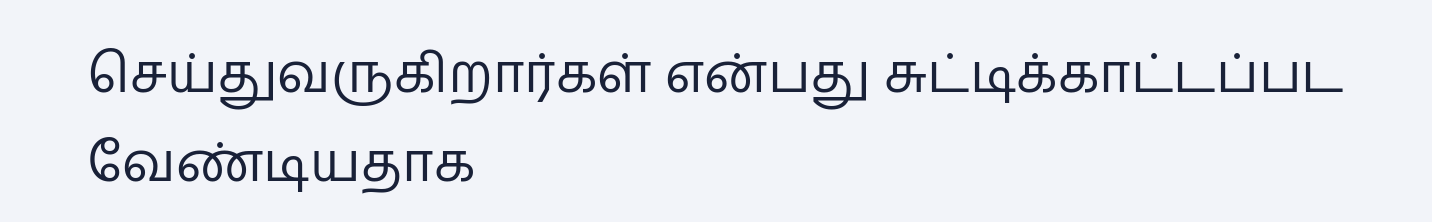செய்துவருகிறார்கள் என்பது சுட்டிக்காட்டப்பட வேண்டியதாக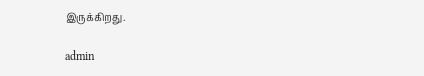இருக்கிறது.

admin